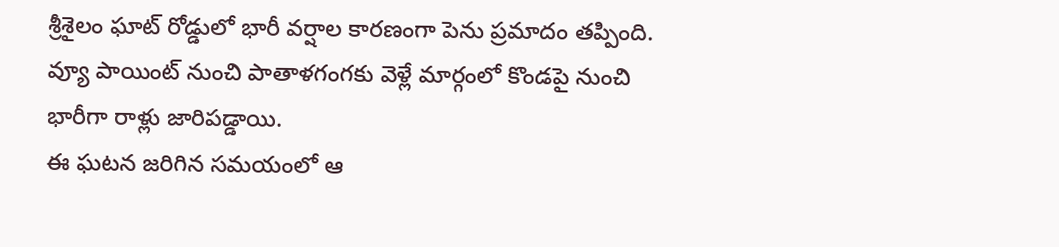శ్రీశైలం ఘాట్ రోడ్డులో భారీ వర్షాల కారణంగా పెను ప్రమాదం తప్పింది. వ్యూ పాయింట్ నుంచి పాతాళగంగకు వెళ్లే మార్గంలో కొండపై నుంచి భారీగా రాళ్లు జారిపడ్డాయి.
ఈ ఘటన జరిగిన సమయంలో ఆ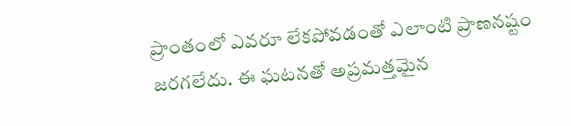ప్రాంతంలో ఎవరూ లేకపోవడంతో ఎలాంటి ప్రాణనష్టం జరగలేదు. ఈ ఘటనతో అప్రమత్తమైన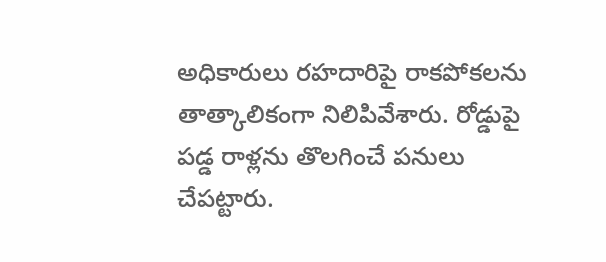అధికారులు రహదారిపై రాకపోకలను తాత్కాలికంగా నిలిపివేశారు. రోడ్డుపై పడ్డ రాళ్లను తొలగించే పనులు చేపట్టారు.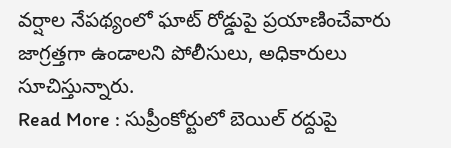వర్షాల నేపథ్యంలో ఘాట్ రోడ్డుపై ప్రయాణించేవారు జాగ్రత్తగా ఉండాలని పోలీసులు, అధికారులు సూచిస్తున్నారు.
Read More : సుప్రీంకోర్టులో బెయిల్ రద్దుపై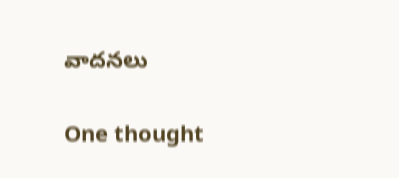వాదనలు

One thought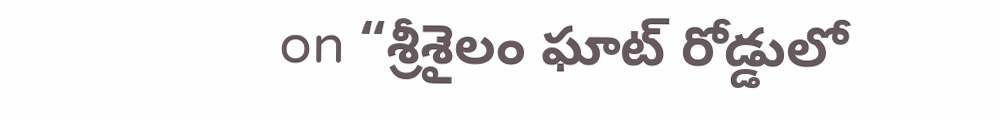on “శ్రీశైలం ఘాట్ రోడ్డులో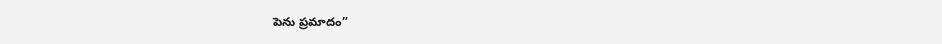పెను ప్రమాదం”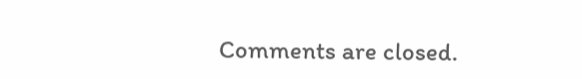Comments are closed.